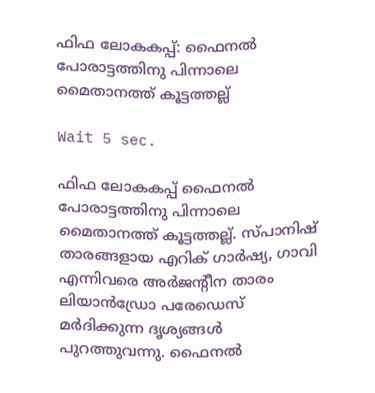ഫിഫ ലോകകപ്പ്: ഫൈനൽ പോരാട്ടത്തിനു പിന്നാലെ മൈതാനത്ത് കൂട്ടത്തല്ല്

Wait 5 sec.

ഫിഫ ലോകകപ്പ് ഫൈനൽ പോരാട്ടത്തിനു പിന്നാലെ മൈതാനത്ത് കൂട്ടത്തല്ല്. സ്പാനിഷ് താരങ്ങളായ എറിക് ഗാർഷ്യ, ഗാവി എന്നിവരെ അർജന്റീന താരം ലിയാൻഡ്രോ പരേഡെസ് മർദിക്കുന്ന ദൃശ്യങ്ങൾ പുറത്തുവന്നു. ഫൈനൽ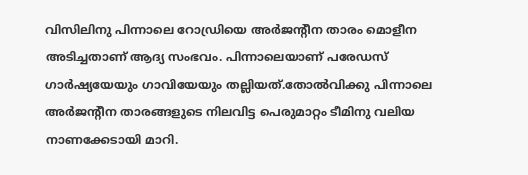വിസിലിനു പിന്നാലെ റോഡ്രിയെ അർജന്റീന താരം മൊളീന അടിച്ചതാണ് ആദ്യ സംഭവം. പിന്നാലെയാണ് പരേഡസ് ഗാർഷ്യയേയും ഗാവിയേയും തല്ലിയത്.തോൽവിക്കു പിന്നാലെ അർജന്റീന താരങ്ങളുടെ നിലവിട്ട പെരുമാറ്റം ടീമിനു വലിയ നാണക്കേടായി മാറി.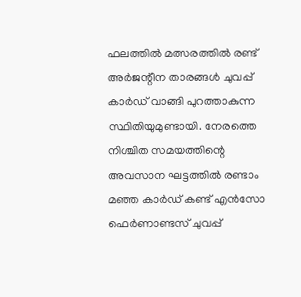ഫലത്തിൽ മത്സരത്തിൽ രണ്ട് അർജന്റീന താരങ്ങൾ ചുവപ്പ് കാർഡ് വാങ്ങി പുറത്താകുന്ന സ്ഥിതിയുമുണ്ടായി. നേരത്തെ നിശ്ചിത സമയത്തിന്റെ അവസാന ഘട്ടത്തിൽ രണ്ടാം മഞ്ഞ കാർഡ് കണ്ട് എൻസോ ഫെർണാണ്ടസ് ചുവപ്പ്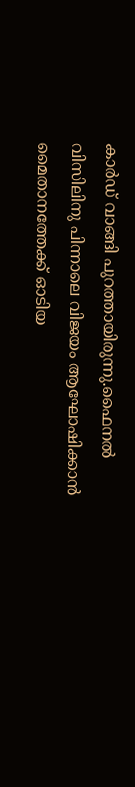കാർഡ് വാങ്ങി പുറത്തായിരുന്നു.ഫൈനൽ വിസിലിനു പിന്നാലെ വിജയം ആഘോഷിക്കാൻ മൈതാനത്തേക്ക് ഓടിയ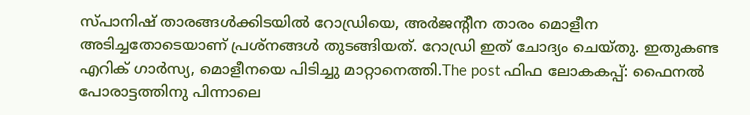സ്പാനിഷ് താരങ്ങൾക്കിടയിൽ റോഡ്രിയെ, അർജന്റീന താരം മൊളീന അടിച്ചതോടെയാണ് പ്രശ്‌നങ്ങൾ തുടങ്ങിയത്. റോഡ്രി ഇത് ചോദ്യം ചെയ്തു. ഇതുകണ്ട എറിക് ഗാർസ്യ, മൊളീനയെ പിടിച്ചു മാറ്റാനെത്തി.The post ഫിഫ ലോകകപ്പ്: ഫൈനൽ പോരാട്ടത്തിനു പിന്നാലെ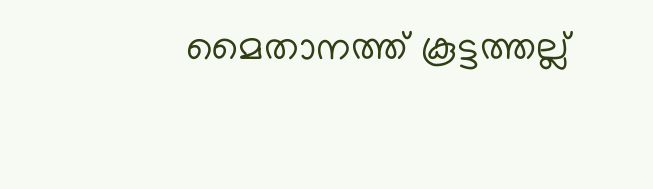മൈതാനത്ത് കൂട്ടത്തല്ല്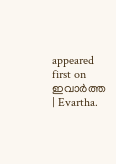appeared first on ഇവാർത്ത | Evartha.